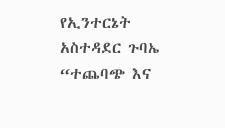የኢንተርኔት አስተዳደር ጉባኤ “ተጨባጭ እና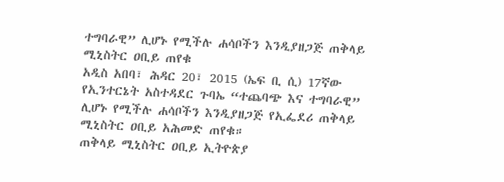ተግባራዊ” ሊሆኑ የሚችሉ ሐሳቦችን እንዲያዘጋጅ ጠቅላይ ሚኒስትር ዐቢይ ጠየቁ
አዲስ አበባ፣ ሕዳር 20፣ 2015 (ኤፍ ቢ ሲ) 17ኛው የኢንተርኔት አስተዳደር ጉባኤ “ተጨባጭ እና ተግባራዊ” ሊሆኑ የሚችሉ ሐሳቦችን እንዲያዘጋጅ የኢፌደሪ ጠቅላይ ሚኒስትር ዐቢይ አሕመድ ጠየቁ።
ጠቅላይ ሚኒስትር ዐቢይ ኢትዮጵያ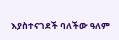እያስተናገደች ባለችው ዓለም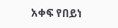አቀፍ የበይነ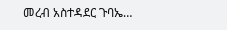መረብ አስተዳደር ጉባኤ…